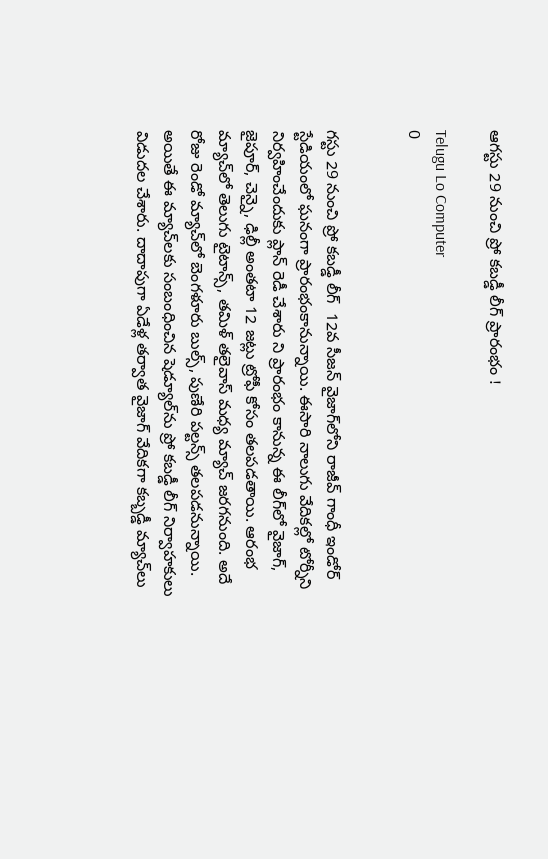ఆగస్టు 29 నుంచి ప్రో కబడ్డీ లీగ్ ప్రారంభం !

Telugu Lo Computer
0


గస్టు 29 నుంచి ప్రో కబడ్డీ లీగ్  12వ సీజన్ వైజాగ్‌లోని రాజీవ్ గాంధీ ఇండోర్ స్టేడియంలో ఘనంగా ప్రారంభంకానున్నాయి. ఈసారి నాలుగు వేదికల్లో టోర్నీని నిర్వహించేందుకు ప్లాన్ రెడీ చేశారు ని ప్రారంభం కానున్న ఈ లీగ్‌లో వైజాగ్, జైపూర్, చెన్నై, ఢిల్లీ అంతటా 12 జట్లు ట్రోఫీ కోసం తలపడతాయి. ఆరంభ మ్యాచ్‌లో తెలుగు టైటాన్స్, తమిళ్ తలైవాస్ మధ్య మ్యాచ్ జరగనుంది. అదే రోజు రెండో మ్యాచ్‌లో బెంగళూరు బుల్స్, పుణేరి పల్టన్స్ తలపడనున్నాయి. అయితే ఈ మ్యాచ్‌లకు సంబంధించిన షెడ్యూల్‌ను ప్రో కబడ్డీ లీగ్ నిర్వాహకులు విడుదల చేశారు. దాదాపుగా ఏడేళ్ల తర్వాత వైజాగ్ వేదికగా కబ్బడ్డీ మ్యాచ్‌లు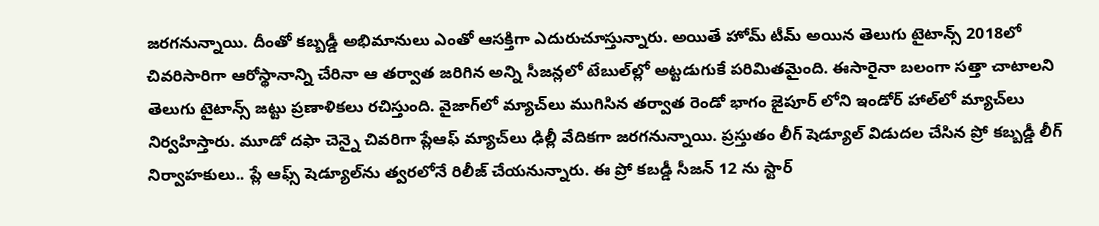జరగనున్నాయి. దీంతో కబ్బడ్డీ అభిమానులు ఎంతో ఆసక్తిగా ఎదురుచూస్తున్నారు. అయితే హోమ్ టీమ్ అయిన తెలుగు టైటాన్స్ 2018లో చివరిసారిగా ఆరోస్థానాన్ని చేరినా ఆ తర్వాత జరిగిన అన్ని సీజన్లలో టేబుల్‌ల్లో అట్టడుగుకే పరిమితమైంది. ఈసారైనా బలంగా సత్తా చాటాలని తెలుగు టైటాన్స్ జట్టు ప్రణాళికలు రచిస్తుంది. వైజాగ్‌లో మ్యాచ్‌లు ముగిసిన తర్వాత రెండో భాగం జైపూర్ లోని ఇండోర్ హాల్‌లో మ్యాచ్‌లు నిర్వహిస్తారు. మూడో దఫా చెన్నై చివరిగా ప్లేఆఫ్ మ్యాచ్‌లు ఢిల్లీ వేదికగా జరగనున్నాయి. ప్రస్తుతం లీగ్ షెడ్యూల్ విడుదల చేసిన ప్రో కబ్బడ్డీ లీగ్ నిర్వాహకులు.. ప్లే ఆఫ్స్ షెడ్యూల్‌ను త్వరలోనే రిలీజ్ చేయనున్నారు. ఈ ప్రో కబడ్డీ సీజన్ 12 ను స్టార్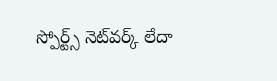స్పోర్ట్స్ నెట్‌వర్క్ లేదా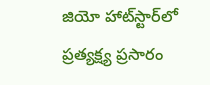జియో హాట్‌స్టార్‌లో ప్రత్యక్ష్య ప్రసారం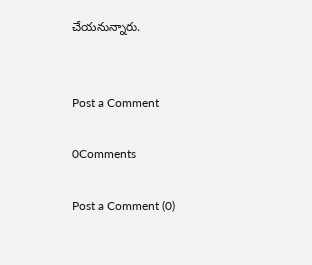చేయనున్నారు.


Post a Comment

0Comments

Post a Comment (0)